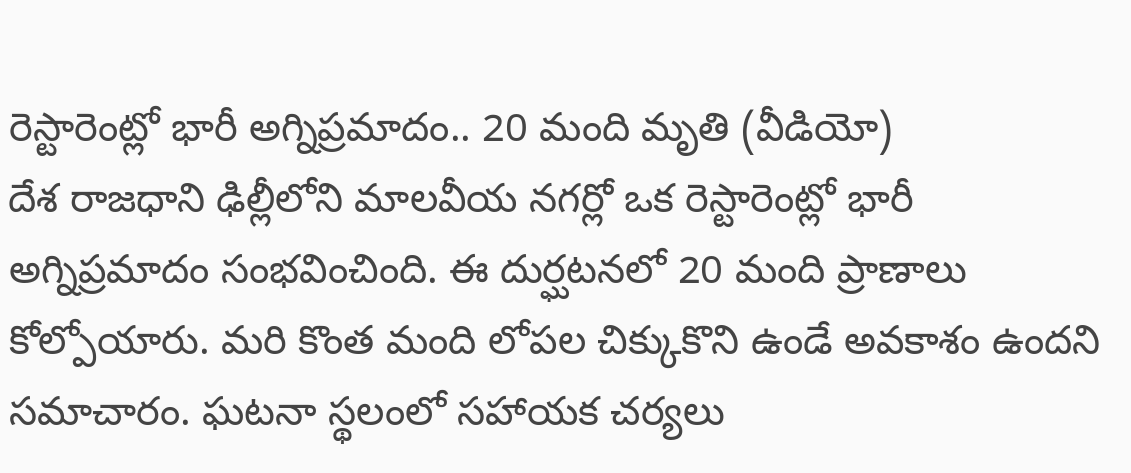రెస్టారెంట్లో భారీ అగ్నిప్రమాదం.. 20 మంది మృతి (వీడియో)
దేశ రాజధాని ఢిల్లీలోని మాలవీయ నగర్లో ఒక రెస్టారెంట్లో భారీ అగ్నిప్రమాదం సంభవించింది. ఈ దుర్ఘటనలో 20 మంది ప్రాణాలు కోల్పోయారు. మరి కొంత మంది లోపల చిక్కుకొని ఉండే అవకాశం ఉందని సమాచారం. ఘటనా స్థలంలో సహాయక చర్యలు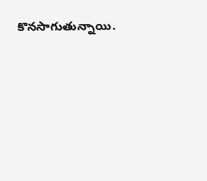కొనసాగుతున్నాయి.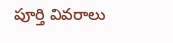పూర్తి వివరాలు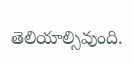తెలియాల్సివుంది.